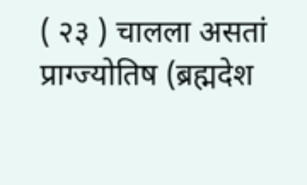( २३ ) चालला असतां प्राग्ज्योतिष (ब्रह्मदेश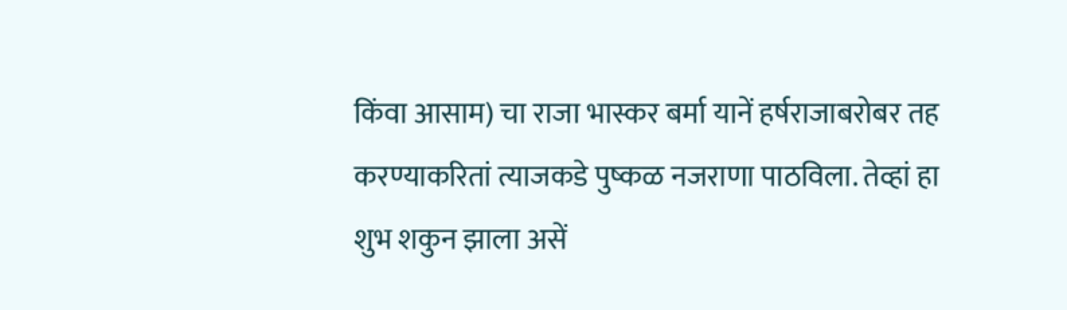किंवा आसाम) चा राजा भास्कर बर्मा यानें हर्षराजाबरोबर तह करण्याकरितां त्याजकडे पुष्कळ नजराणा पाठविला. तेव्हां हा शुभ शकुन झाला असें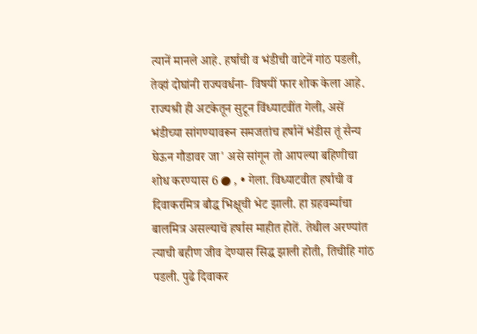त्यानें मानले आहे. हर्षाची व भंडीची वाटेनें गांठ पडली, तेव्हां दोघांनी राज्यवर्धना- विषयीं फार शोक केला आहे. राज्यश्री ही अटकेतून सुटून विंध्याटवींत गेली, असें भंडीच्या सांगण्यावरून समजतांच हर्षानें भंडीस तूं सैन्य घेऊन गौडावर जा' असे सांगून तो आपल्या बहिणीचा शोध करण्यास 6 ● , • गेला. विध्याटवीत हर्षाची व दिवाकरमित्र बौद्ध भिक्षूची भेट झाली. हा ग्रहवर्म्याचा बालमित्र असल्याचें हर्षास माहीत होतें. तेथील अरण्यांत त्याची बहीण जीव देण्यास सिद्ध झाली होती, तिचीहि गांठ पडली. पुढे दिवाकर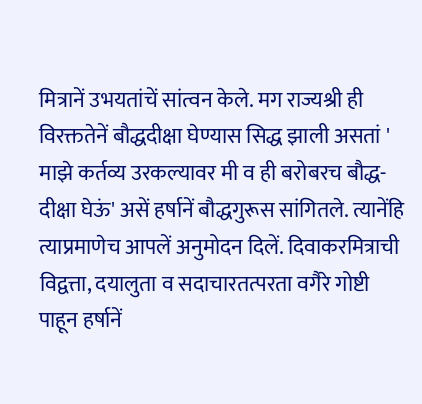मित्रानें उभयतांचें सांत्वन केले. मग राज्यश्री ही विरक्ततेनें बौद्धदीक्षा घेण्यास सिद्ध झाली असतां ' माझे कर्तव्य उरकल्यावर मी व ही बरोबरच बौद्ध- दीक्षा घेऊं' असें हर्षानें बौद्धगुरूस सांगितले. त्यानेंहि त्याप्रमाणेच आपलें अनुमोदन दिलें. दिवाकरमित्राची विद्वत्ता, दयालुता व सदाचारतत्परता वगैरे गोष्टी पाहून हर्षानें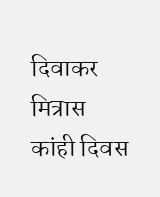दिवाकर मित्रास कांही दिवस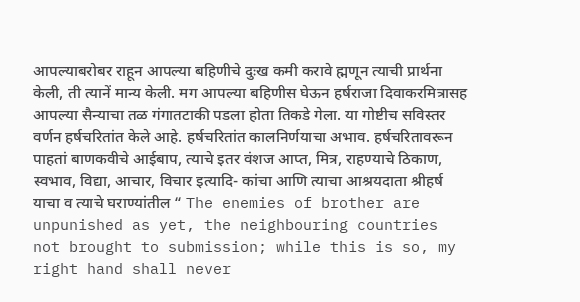आपल्याबरोबर राहून आपल्या बहिणीचे दुःख कमी करावे ह्मणून त्याची प्रार्थना केली, ती त्यानें मान्य केली. मग आपल्या बहिणीस घेऊन हर्षराजा दिवाकरमित्रासह आपल्या सैन्याचा तळ गंगातटाकी पडला होता तिकडे गेला. या गोष्टीच सविस्तर वर्णन हर्षचरितांत केले आहे. हर्षचरितांत कालनिर्णयाचा अभाव. हर्षचरितावरून पाहतां बाणकवीचे आईबाप, त्याचे इतर वंशज आप्त, मित्र, राहण्याचे ठिकाण, स्वभाव, विद्या, आचार, विचार इत्यादि- कांचा आणि त्याचा आश्रयदाता श्रीहर्ष याचा व त्याचे घराण्यांतील “ The enemies of brother are unpunished as yet, the neighbouring countries not brought to submission; while this is so, my right hand shall never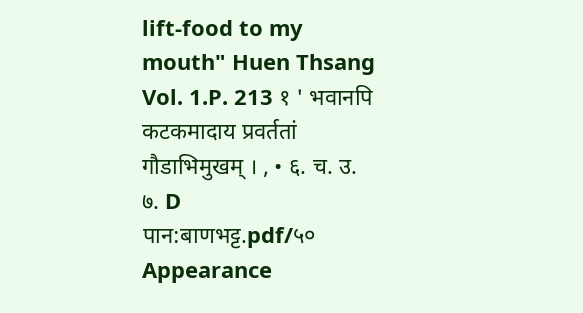lift-food to my mouth" Huen Thsang Vol. 1.P. 213 १ ' भवानपि कटकमादाय प्रवर्ततां गौडाभिमुखम् । , • ६. च. उ. ७. D
पान:बाणभट्ट.pdf/५०
Appearance